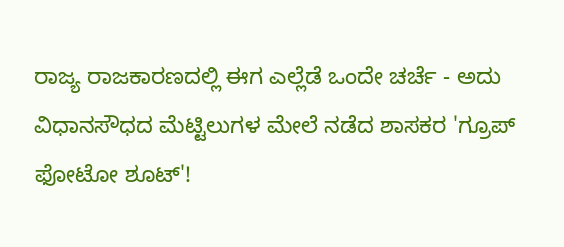ರಾಜ್ಯ ರಾಜಕಾರಣದಲ್ಲಿ ಈಗ ಎಲ್ಲೆಡೆ ಒಂದೇ ಚರ್ಚೆ - ಅದು ವಿಧಾನಸೌಧದ ಮೆಟ್ಟಿಲುಗಳ ಮೇಲೆ ನಡೆದ ಶಾಸಕರ 'ಗ್ರೂಪ್ ಫೋಟೋ ಶೂಟ್'!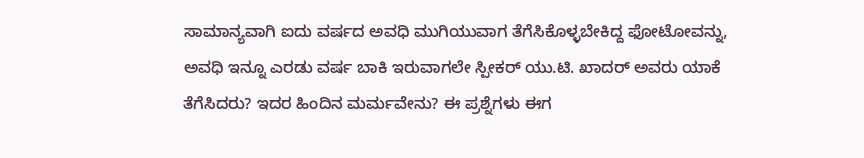ಸಾಮಾನ್ಯವಾಗಿ ಐದು ವರ್ಷದ ಅವಧಿ ಮುಗಿಯುವಾಗ ತೆಗೆಸಿಕೊಳ್ಳಬೇಕಿದ್ದ ಫೋಟೋವನ್ನು, ಅವಧಿ ಇನ್ನೂ ಎರಡು ವರ್ಷ ಬಾಕಿ ಇರುವಾಗಲೇ ಸ್ಪೀಕರ್ ಯು.ಟಿ. ಖಾದರ್ ಅವರು ಯಾಕೆ ತೆಗೆಸಿದರು? ಇದರ ಹಿಂದಿನ ಮರ್ಮವೇನು? ಈ ಪ್ರಶ್ನೆಗಳು ಈಗ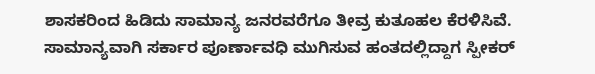ಶಾಸಕರಿಂದ ಹಿಡಿದು ಸಾಮಾನ್ಯ ಜನರವರೆಗೂ ತೀವ್ರ ಕುತೂಹಲ ಕೆರಳಿಸಿವೆ.
ಸಾಮಾನ್ಯವಾಗಿ ಸರ್ಕಾರ ಪೂರ್ಣಾವಧಿ ಮುಗಿಸುವ ಹಂತದಲ್ಲಿದ್ದಾಗ ಸ್ಪೀಕರ್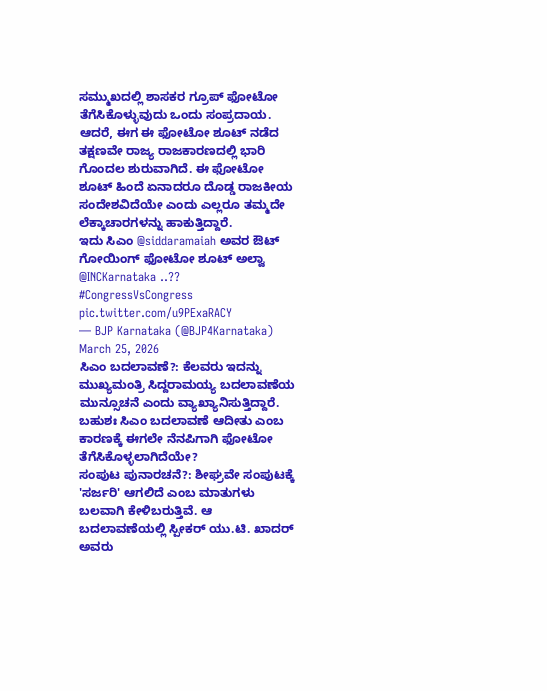ಸಮ್ಮುಖದಲ್ಲಿ ಶಾಸಕರ ಗ್ರೂಪ್ ಫೋಟೋ ತೆಗೆಸಿಕೊಳ್ಳುವುದು ಒಂದು ಸಂಪ್ರದಾಯ. ಆದರೆ, ಈಗ ಈ ಫೋಟೋ ಶೂಟ್ ನಡೆದ ತಕ್ಷಣವೇ ರಾಜ್ಯ ರಾಜಕಾರಣದಲ್ಲಿ ಭಾರಿ ಗೊಂದಲ ಶುರುವಾಗಿದೆ. ಈ ಫೋಟೋ ಶೂಟ್ ಹಿಂದೆ ಏನಾದರೂ ದೊಡ್ಡ ರಾಜಕೀಯ ಸಂದೇಶವಿದೆಯೇ ಎಂದು ಎಲ್ಲರೂ ತಮ್ಮದೇ ಲೆಕ್ಕಾಚಾರಗಳನ್ನು ಹಾಕುತ್ತಿದ್ದಾರೆ.
ಇದು ಸಿಎಂ @siddaramaiah ಅವರ ಔಟ್ ಗೋಯಿಂಗ್ ಫೋಟೋ ಶೂಟ್ ಅಲ್ವಾ @INCKarnataka ..?? #CongressVsCongress pic.twitter.com/u9PExaRACY
— BJP Karnataka (@BJP4Karnataka) March 25, 2026
ಸಿಎಂ ಬದಲಾವಣೆ?: ಕೆಲವರು ಇದನ್ನು ಮುಖ್ಯಮಂತ್ರಿ ಸಿದ್ದರಾಮಯ್ಯ ಬದಲಾವಣೆಯ ಮುನ್ಸೂಚನೆ ಎಂದು ವ್ಯಾಖ್ಯಾನಿಸುತ್ತಿದ್ದಾರೆ. ಬಹುಶಃ ಸಿಎಂ ಬದಲಾವಣೆ ಆದೀತು ಎಂಬ ಕಾರಣಕ್ಕೆ ಈಗಲೇ ನೆನಪಿಗಾಗಿ ಫೋಟೋ ತೆಗೆಸಿಕೊಳ್ಳಲಾಗಿದೆಯೇ?
ಸಂಪುಟ ಪುನಾರಚನೆ?: ಶೀಘ್ರವೇ ಸಂಪುಟಕ್ಕೆ 'ಸರ್ಜರಿ' ಆಗಲಿದೆ ಎಂಬ ಮಾತುಗಳು ಬಲವಾಗಿ ಕೇಳಿಬರುತ್ತಿವೆ. ಆ ಬದಲಾವಣೆಯಲ್ಲಿ ಸ್ಪೀಕರ್ ಯು.ಟಿ. ಖಾದರ್ ಅವರು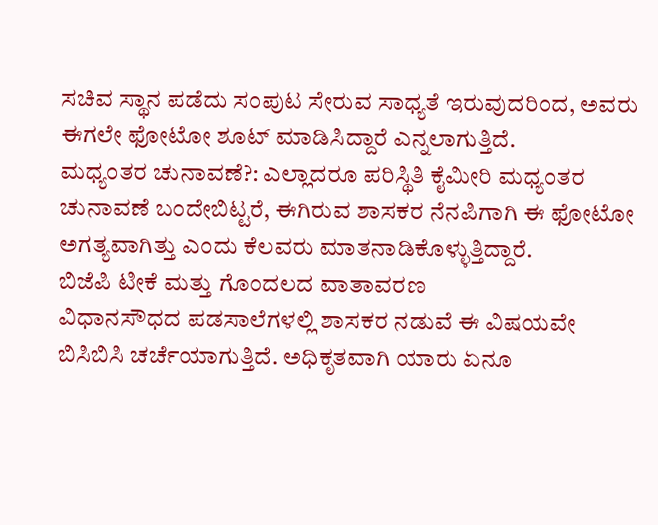ಸಚಿವ ಸ್ಥಾನ ಪಡೆದು ಸಂಪುಟ ಸೇರುವ ಸಾಧ್ಯತೆ ಇರುವುದರಿಂದ, ಅವರು ಈಗಲೇ ಫೋಟೋ ಶೂಟ್ ಮಾಡಿಸಿದ್ದಾರೆ ಎನ್ನಲಾಗುತ್ತಿದೆ.
ಮಧ್ಯಂತರ ಚುನಾವಣೆ?: ಎಲ್ಲಾದರೂ ಪರಿಸ್ಥಿತಿ ಕೈಮೀರಿ ಮಧ್ಯಂತರ ಚುನಾವಣೆ ಬಂದೇಬಿಟ್ಟರೆ, ಈಗಿರುವ ಶಾಸಕರ ನೆನಪಿಗಾಗಿ ಈ ಫೋಟೋ ಅಗತ್ಯವಾಗಿತ್ತು ಎಂದು ಕೆಲವರು ಮಾತನಾಡಿಕೊಳ್ಳುತ್ತಿದ್ದಾರೆ.
ಬಿಜೆಪಿ ಟೀಕೆ ಮತ್ತು ಗೊಂದಲದ ವಾತಾವರಣ
ವಿಧಾನಸೌಧದ ಪಡಸಾಲೆಗಳಲ್ಲಿ ಶಾಸಕರ ನಡುವೆ ಈ ವಿಷಯವೇ ಬಿಸಿಬಿಸಿ ಚರ್ಚೆಯಾಗುತ್ತಿದೆ. ಅಧಿಕೃತವಾಗಿ ಯಾರು ಏನೂ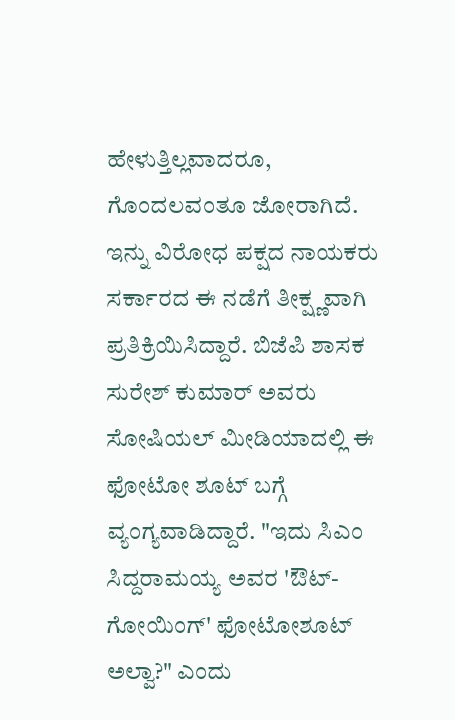ಹೇಳುತ್ತಿಲ್ಲವಾದರೂ, ಗೊಂದಲವಂತೂ ಜೋರಾಗಿದೆ. ಇನ್ನು ವಿರೋಧ ಪಕ್ಷದ ನಾಯಕರು ಸರ್ಕಾರದ ಈ ನಡೆಗೆ ತೀಕ್ಷ್ಣವಾಗಿ ಪ್ರತಿಕ್ರಿಯಿಸಿದ್ದಾರೆ. ಬಿಜೆಪಿ ಶಾಸಕ ಸುರೇಶ್ ಕುಮಾರ್ ಅವರು ಸೋಷಿಯಲ್ ಮೀಡಿಯಾದಲ್ಲಿ ಈ ಫೋಟೋ ಶೂಟ್ ಬಗ್ಗೆ ವ್ಯಂಗ್ಯವಾಡಿದ್ದಾರೆ. "ಇದು ಸಿಎಂ ಸಿದ್ದರಾಮಯ್ಯ ಅವರ 'ಔಟ್-ಗೋಯಿಂಗ್' ಫೋಟೋಶೂಟ್ ಅಲ್ವಾ?" ಎಂದು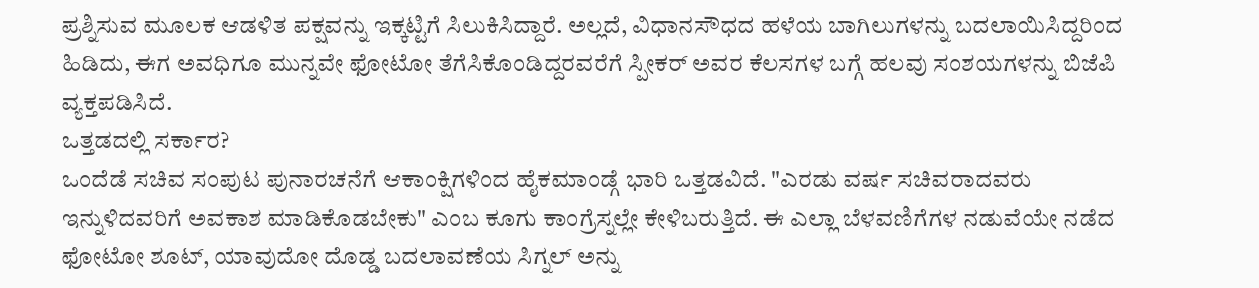ಪ್ರಶ್ನಿಸುವ ಮೂಲಕ ಆಡಳಿತ ಪಕ್ಷವನ್ನು ಇಕ್ಕಟ್ಟಿಗೆ ಸಿಲುಕಿಸಿದ್ದಾರೆ. ಅಲ್ಲದೆ, ವಿಧಾನಸೌಧದ ಹಳೆಯ ಬಾಗಿಲುಗಳನ್ನು ಬದಲಾಯಿಸಿದ್ದರಿಂದ ಹಿಡಿದು, ಈಗ ಅವಧಿಗೂ ಮುನ್ನವೇ ಫೋಟೋ ತೆಗೆಸಿಕೊಂಡಿದ್ದರವರೆಗೆ ಸ್ಪೀಕರ್ ಅವರ ಕೆಲಸಗಳ ಬಗ್ಗೆ ಹಲವು ಸಂಶಯಗಳನ್ನು ಬಿಜೆಪಿ ವ್ಯಕ್ತಪಡಿಸಿದೆ.
ಒತ್ತಡದಲ್ಲಿ ಸರ್ಕಾರ?
ಒಂದೆಡೆ ಸಚಿವ ಸಂಪುಟ ಪುನಾರಚನೆಗೆ ಆಕಾಂಕ್ಷಿಗಳಿಂದ ಹೈಕಮಾಂಡ್ಗೆ ಭಾರಿ ಒತ್ತಡವಿದೆ. "ಎರಡು ವರ್ಷ ಸಚಿವರಾದವರು ಇನ್ನುಳಿದವರಿಗೆ ಅವಕಾಶ ಮಾಡಿಕೊಡಬೇಕು" ಎಂಬ ಕೂಗು ಕಾಂಗ್ರೆಸ್ನಲ್ಲೇ ಕೇಳಿಬರುತ್ತಿದೆ. ಈ ಎಲ್ಲಾ ಬೆಳವಣಿಗೆಗಳ ನಡುವೆಯೇ ನಡೆದ ಫೋಟೋ ಶೂಟ್, ಯಾವುದೋ ದೊಡ್ಡ ಬದಲಾವಣೆಯ ಸಿಗ್ನಲ್ ಅನ್ನು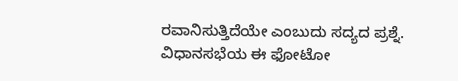ರವಾನಿಸುತ್ತಿದೆಯೇ ಎಂಬುದು ಸದ್ಯದ ಪ್ರಶ್ನೆ.
ವಿಧಾನಸಭೆಯ ಈ ಫೋಟೋ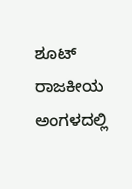ಶೂಟ್ ರಾಜಕೀಯ ಅಂಗಳದಲ್ಲಿ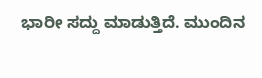ಭಾರೀ ಸದ್ದು ಮಾಡುತ್ತಿದೆ. ಮುಂದಿನ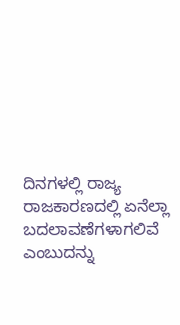ದಿನಗಳಲ್ಲಿ ರಾಜ್ಯ ರಾಜಕಾರಣದಲ್ಲಿ ಏನೆಲ್ಲಾ ಬದಲಾವಣೆಗಳಾಗಲಿವೆ ಎಂಬುದನ್ನು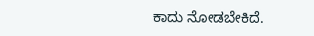ಕಾದು ನೋಡಬೇಕಿದೆ.